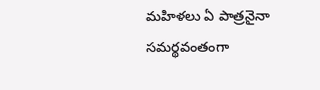మహిళలు ఏ పాత్రనైనా సమర్థవంతంగా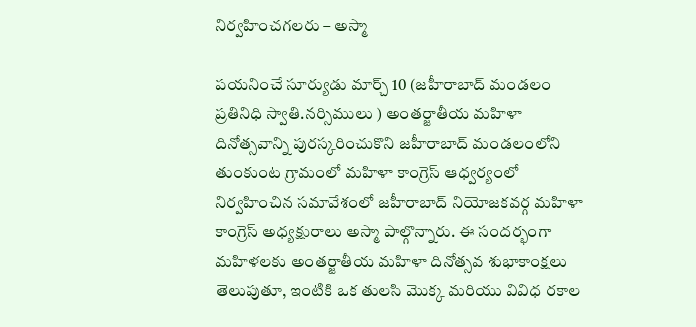నిర్వహించగలరు – అస్మా

పయనించే సూర్యుడు మార్చ్ 10 (జహీరాబాద్ మండలం ప్రతినిధి స్వాతి.నర్సిములు ) అంతర్జాతీయ మహిళా దినోత్సవాన్ని పురస్కరించుకొని జహీరాబాద్ మండలంలోని తుంకుంట గ్రామంలో మహిళా కాంగ్రెస్ ఆధ్వర్యంలో నిర్వహించిన సమావేశంలో జహీరాబాద్ నియోజకవర్గ మహిళా కాంగ్రెస్ అధ్యక్షురాలు అస్మా పాల్గొన్నారు. ఈ సందర్భంగా మహిళలకు అంతర్జాతీయ మహిళా దినోత్సవ శుభాకాంక్షలు తెలుపుతూ, ఇంటికి ఒక తులసి మొక్క మరియు వివిధ రకాల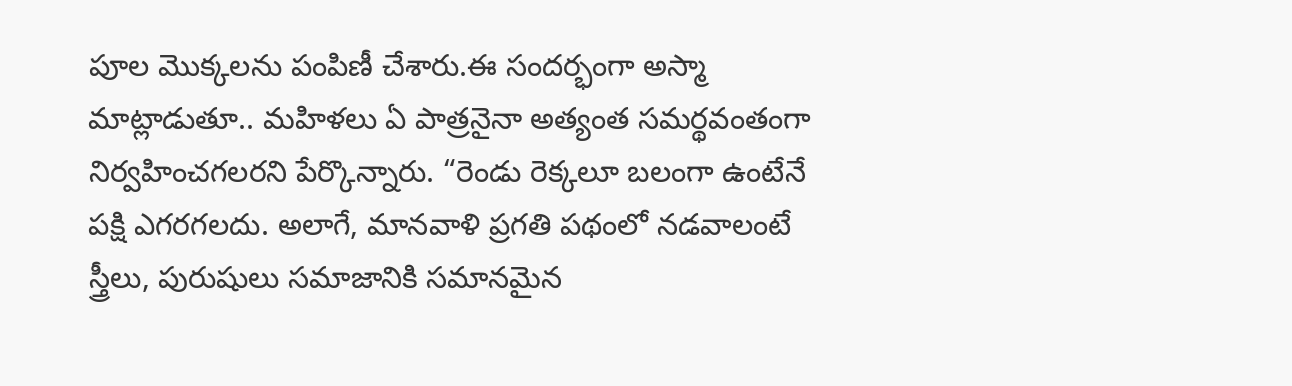పూల మొక్కలను పంపిణీ చేశారు.ఈ సందర్భంగా అస్మా మాట్లాడుతూ.. మహిళలు ఏ పాత్రనైనా అత్యంత సమర్థవంతంగా నిర్వహించగలరని పేర్కొన్నారు. “రెండు రెక్కలూ బలంగా ఉంటేనే పక్షి ఎగరగలదు. అలాగే, మానవాళి ప్రగతి పథంలో నడవాలంటే స్త్రీలు, పురుషులు సమాజానికి సమానమైన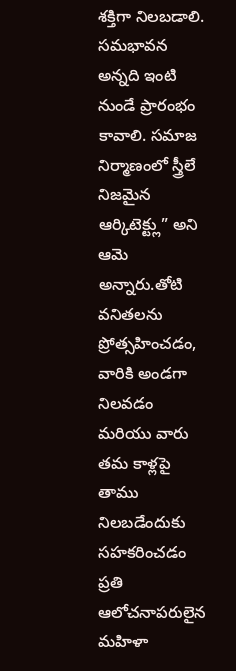శక్తిగా నిలబడాలి. సమభావన అన్నది ఇంటి నుండే ప్రారంభం కావాలి. సమాజ నిర్మాణంలో స్త్రీలే నిజమైన ఆర్కిటెక్ట్లు” అని ఆమె అన్నారు.తోటి వనితలను ప్రోత్సహించడం, వారికి అండగా నిలవడం మరియు వారు తమ కాళ్లపై తాము నిలబడేందుకు సహకరించడం ప్రతి ఆలోచనాపరులైన మహిళా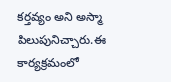కర్తవ్యం అని అస్మా పిలుపునిచ్చారు.ఈ కార్యక్రమంలో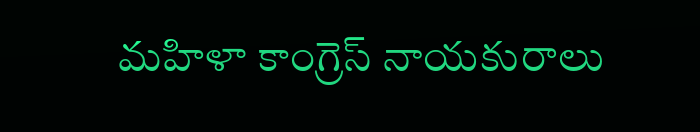మహిళా కాంగ్రెస్ నాయకురాలు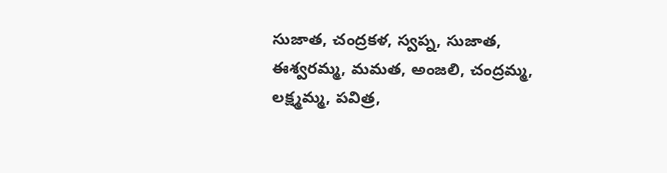సుజాత, చంద్రకళ, స్వప్న, సుజాత, ఈశ్వరమ్మ, మమత, అంజలి, చంద్రమ్మ, లక్ష్మమ్మ, పవిత్ర,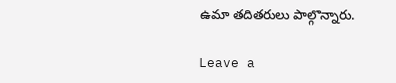ఉమా తదితరులు పాల్గొన్నారు.

Leave a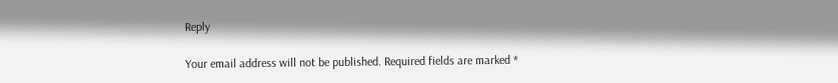Reply

Your email address will not be published. Required fields are marked *